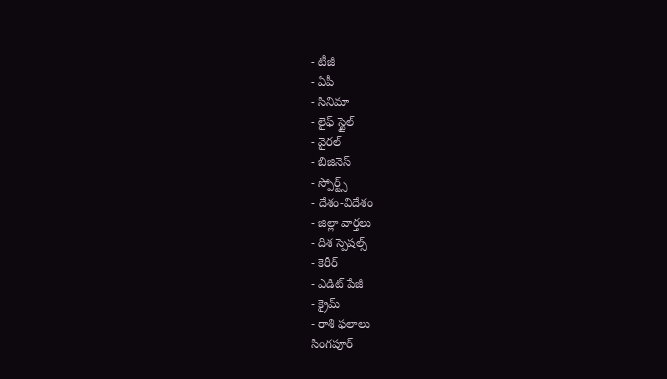- టీజీ
- ఏపీ
- సినిమా
- లైఫ్ స్టైల్
- వైరల్
- బిజినెస్
- స్పోర్ట్స్
- దేశం-విదేశం
- జిల్లా వార్తలు
- దిశ స్పెషల్స్
- కెరీర్
- ఎడిట్ పేజీ
- క్రైమ్
- రాశి ఫలాలు
సింగపూర్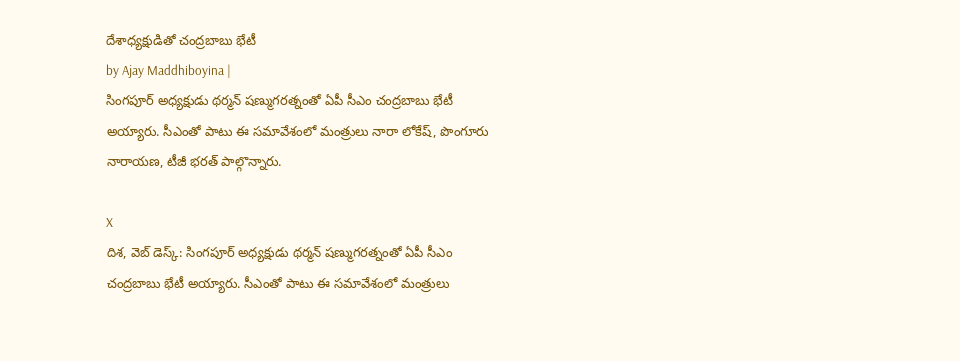దేశాధ్యక్షుడితో చంద్రబాబు భేటీ
by Ajay Maddhiboyina |
సింగపూర్ అధ్యక్షుడు థర్మన్ షణ్ముగరత్నంతో ఏపీ సీఎం చంద్రబాబు భేటీ అయ్యారు. సీఎంతో పాటు ఈ సమావేశంలో మంత్రులు నారా లోకేష్, పొంగూరు నారాయణ, టీజీ భరత్ పాల్గొన్నారు.

X
దిశ, వెబ్ డెస్క్: సింగపూర్ అధ్యక్షుడు థర్మన్ షణ్ముగరత్నంతో ఏపీ సీఎం చంద్రబాబు భేటీ అయ్యారు. సీఎంతో పాటు ఈ సమావేశంలో మంత్రులు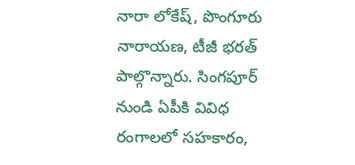నారా లోకేష్, పొంగూరు నారాయణ, టీజీ భరత్ పాల్గొన్నారు. సింగపూర్ నుండి ఏపీకి వివిధ రంగాలలో సహకారం,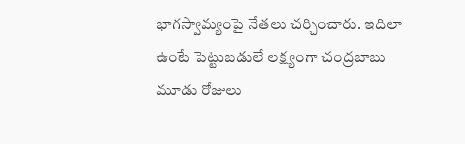భాగస్వామ్యంపై నేతలు చర్చించారు. ఇదిలా ఉంటే పెట్టుబడులే లక్ష్యంగా చంద్రబాబు మూడు రోజులు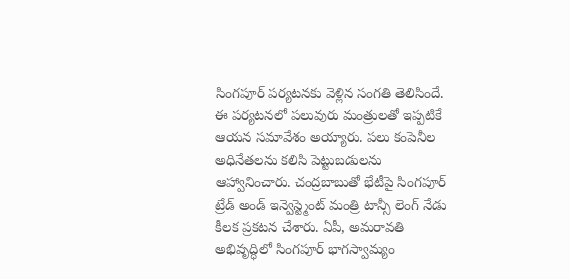సింగపూర్ పర్యటనకు వెళ్లిన సంగతి తెలిసిందే. ఈ పర్యటనలో పలువురు మంత్రులతో ఇప్పటికే ఆయన సమావేశం అయ్యారు. పలు కంపెనీల అధినేతలను కలిసి పెట్టుబడులను ఆహ్వానించారు. చంద్రబాబుతో భేటీపై సింగపూర్ ట్రేడ్ అండ్ ఇన్వెస్ట్మెంట్ మంత్రి టాన్సీ లెంగ్ నేడు కీలక ప్రకటన చేశారు. ఏపీ, అమరావతి అభివృద్ధిలో సింగపూర్ భాగస్వామ్యం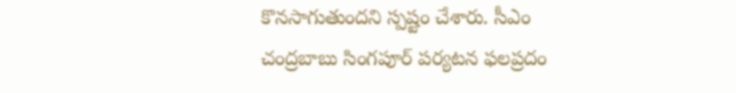కొనసాగుతుందని స్పష్టం చేశారు. సీఎం చంద్రబాబు సింగపూర్ పర్యటన ఫలప్రదం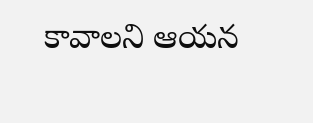కావాలని ఆయన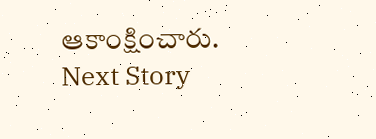ఆకాంక్షించారు.
Next Story